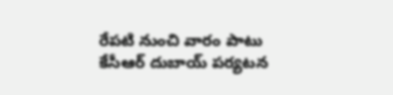రేపటి నుంచి వారం పాటు కేసీఆర్ దుబాయ్ పర్యటన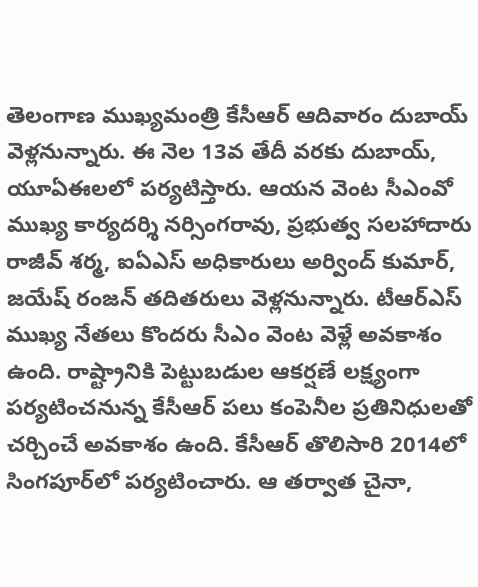తెలంగాణ ముఖ్యమంత్రి కేసీఆర్ ఆదివారం దుబాయ్ వెళ్లనున్నారు. ఈ నెల 13వ తేదీ వరకు దుబాయ్, యూఏఈలలో పర్యటిస్తారు. ఆయన వెంట సీఎంవో ముఖ్య కార్యదర్శి నర్సింగరావు, ప్రభుత్వ సలహాదారు రాజీవ్ శర్మ, ఐఏఎస్‌ అధికారులు అర్వింద్ కుమార్, జయేష్ రంజన్ తదితరులు వెళ్లనున్నారు. టీఆర్ఎస్ ముఖ్య నేతలు కొందరు సీఎం వెంట వెళ్లే అవకాశం ఉంది. రాష్ట్రానికి పెట్టుబడుల ఆకర్షణే లక్ష్యంగా పర్యటించనున్న కేసీఆర్ పలు కంపెనీల ప్రతినిధులతో చర్చించే అవకాశం ఉంది. కేసీఆర్ తొలిసారి 2014లో సింగపూర్‌లో పర్యటించారు. ఆ తర్వాత చైనా,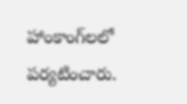హాంకాంగ్‌లలో పర్యటించారు.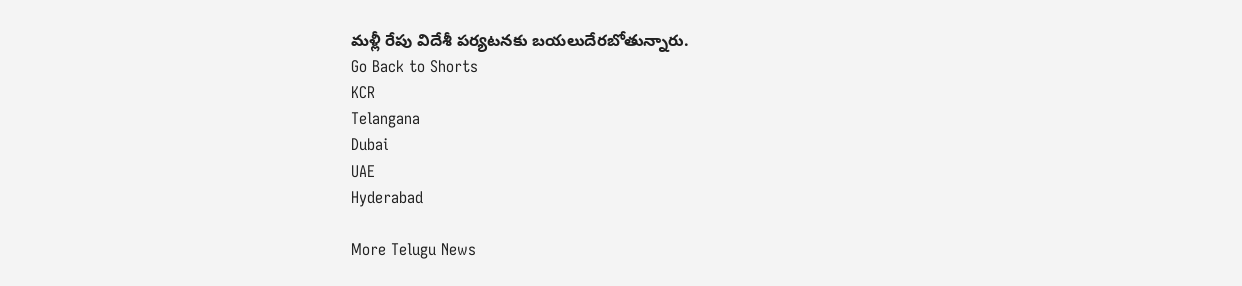మళ్లీ రేపు విదేశీ పర్యటనకు బయలుదేరబోతున్నారు.
Go Back to Shorts
KCR
Telangana
Dubai
UAE
Hyderabad

More Telugu News